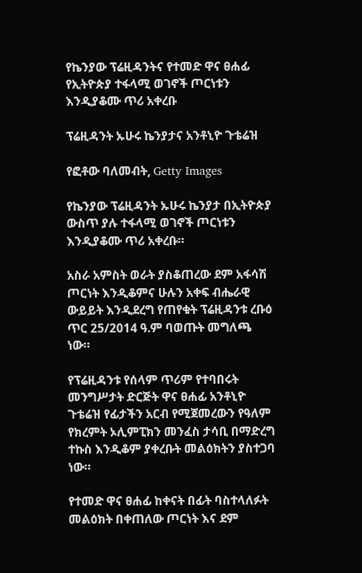የኬንያው ፕሬዚዳንትና የተመድ ዋና ፀሐፊ የኢትዮጵያ ተፋላሚ ወገኖች ጦርነቱን እንዲያቆሙ ጥሪ አቀረቡ

ፕሬዚዳንት ኡሁሩ ኬንያታና አንቶኒዮ ጉቴሬዝ

የፎቶው ባለመብት, Getty Images

የኬንያው ፕሬዚዳንት ኡሁሩ ኬንያታ በኢትዮጵያ ውስጥ ያሉ ተፋላሚ ወገኖች ጦርነቱን እንዲያቆሙ ጥሪ አቀረቡ።

አስራ አምስት ወራት ያስቆጠረው ደም አፋሳሽ ጦርነት እንዲቆምና ሁሉን አቀፍ ብሔራዊ ውይይት እንዲደረግ የጠየቁት ፕሬዚዳንቱ ረቡዕ ጥር 25/2014 ዓ.ም ባወጡት መግለጫ ነው።

የፕሬዚዳንቱ የሰላም ጥሪም የተባበሩት መንግሥታት ድርጅት ዋና ፀሐፊ አንቶኒዮ ጉቴሬዝ የፊታችን አርብ የሚጀመረውን የዓለም የክረምት ኦሊምፒክን መንፈስ ታሳቢ በማድረግ ተኩስ እንዲቆም ያቀረቡት መልዕክትን ያስተጋባ ነው።

የተመድ ዋና ፀሐፊ ከቀናት በፊት ባስተላለፉት መልዕክት በቀጠለው ጦርነት እና ደም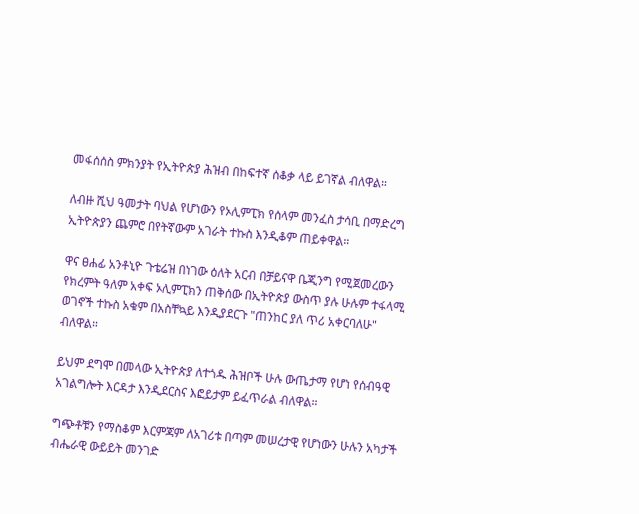መፋሰሰስ ምክንያት የኢትዮጵያ ሕዝብ በከፍተኛ ሰቆቃ ላይ ይገኛል ብለዋል።

ለብዙ ሺህ ዓመታት ባህል የሆነውን የኦሊምፒክ የሰላም መንፈስ ታሳቢ በማድረግ ኢትዮጵያን ጨምሮ በየትኛውም አገራት ተኩስ እንዲቆም ጠይቀዋል።

ዋና ፀሐፊ አንቶኒዮ ጉቴሬዝ በነገው ዕለት አርብ በቻይናዋ ቤጂንግ የሚጀመረውን የክረምት ዓለም አቀፍ ኦሊምፒክን ጠቅሰው በኢትዮጵያ ውስጥ ያሉ ሁሉም ተፋላሚ ወገኖች ተኩስ አቁም በአስቸኳይ እንዲያደርጉ "ጠንከር ያለ ጥሪ አቀርባለሁ" ብለዋል።

ይህም ደግሞ በመላው ኢትዮጵያ ለተጎዱ ሕዝቦች ሁሉ ውጤታማ የሆነ የሰብዓዊ አገልግሎት እርዳታ እንዲደርስና እፎይታም ይፈጥራል ብለዋል።

ግጭቶቹን የማስቆም እርምጃም ለአገሪቱ በጣም መሠረታዊ የሆነውን ሁሉን አካታች ብሔራዊ ውይይት መንገድ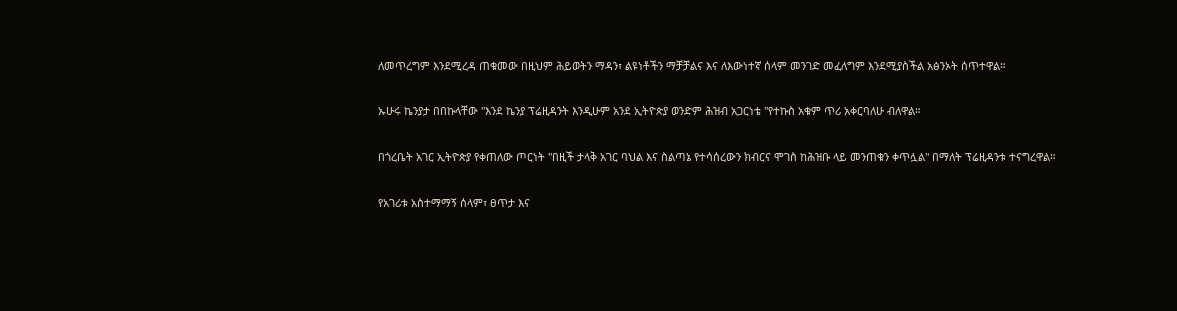ለመጥረግም እንደሚረዳ ጠቁመው በዚህም ሕይወትን ማዳን፣ ልዩነቶችን ማቻቻልና እና ለእውነተኛ ሰላም መንገድ መፈለግም እንደሚያስችል አፅንኦት ሰጥተዋል።

ኡሁሩ ኬንያታ በበኩላቸው "እንደ ኬንያ ፕሬዚዳንት እንዲሁም አንደ ኢትዮጵያ ወንድም ሕዝብ አጋርነቴ "የተኩስ አቁም ጥሪ አቀርባለሁ ብለዋል።

በጎረቤት አገር ኢትዮጵያ የቀጠለው ጦርነት "በዚች ታላቅ አገር ባህል እና ስልጣኔ የተሳሰረውን ክብርና ሞገስ ከሕዝቡ ላይ መንጠቁን ቀጥሏል" በማለት ፕሬዚዳንቱ ተናግረዋል።

የአገሪቱ አስተማማኝ ሰላም፣ ፀጥታ እና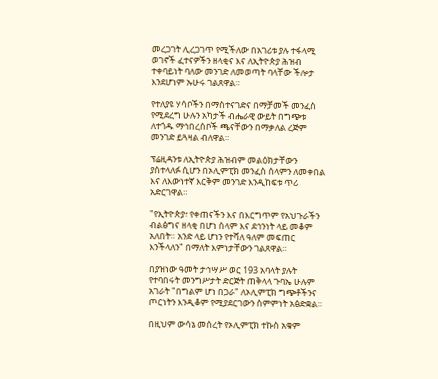መረጋገት ሊረጋገጥ የሚችለው በአገሪቱ ያሉ ተፋላሚ ወገኖች ፈተናዎችን ዘላቂና እና ለኢትዮጵያ ሕዝብ ተቀባይነት ባለው መንገድ ለመወጣት ባላቸው ችሎታ እንደሆነም ኡሁሩ ገልጸዋል።

የተለያዩ ሃሳቦችን በማስተናገድና በማቻመች መንፈስ የሚደረግ ሁሉን አካታች ብሔራዊ ውይት በግጭቱ ለተጎዱ ማኅበረሰቦች ጫናቸውን በማቃለል ረጅም መንገድ ይጓዛል ብለዋል።

ፕሬዚዳንቱ ለኢትዮጵያ ሕዝብም መልዕክታቸውን ያስተላለፉ ሲሆን በኦሊምፒክ መንፈስ ሰላምን ለመቀበል እና ለእውነተኛ እርቅም መንገድ እንዲከፍቱ ጥሪ አድርገዋል።

"የኢትዮጵያ፣ የቀጠናችን እና በእርግጥም የአህጉራችን ብልፅግና ዘላቂ በሆነ ሰላም እና ደኅንነት ላይ መቆም አለበት። አንድ ላይ ሆነን የተሻለ ዓለም መፍጠር እንችላለን" በማለት እምነታቸውን ገልጸዋል።

በያዝነው ዓመት ታኅሣሥ ወር 193 አባላት ያሉት የተባበሩት መንግሥታት ድርጅት ጠቅላላ ጉባኤ ሁሉም አገራት "በግልም ሆነ በጋራ" ለኦሊምፒክ ግጭቶችንና ጦርነትን እንዲቆም የሚያደርገውን ስምምነት አፅድቋል።

በዚህም ውሳኔ መሰረት የኦሊምፒክ ተኩስ አቁም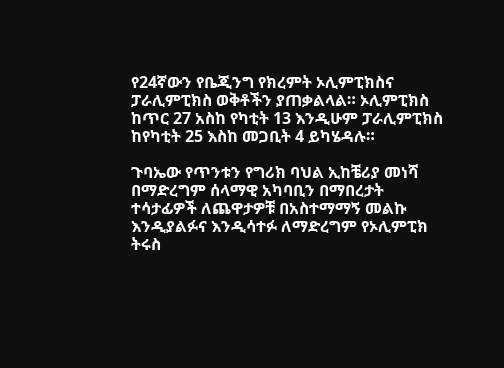የ24ኛውን የቤጂንግ የክረምት ኦሊምፒክስና ፓራሊምፒክስ ወቅቶችን ያጠቃልላል። ኦሊምፒክስ ከጥር 27 አስከ የካቲት 13 እንዲሁም ፓራሊምፒክስ ከየካቲት 25 እስከ መጋቢት 4 ይካሄዳሉ።

ጉባኤው የጥንቱን የግሪክ ባህል ኢከቼሪያ መነሻ በማድረግም ሰላማዊ አካባቢን በማበረታት ተሳታፊዎች ለጨዋታዎቹ በአስተማማኝ መልኩ እንዲያልፉና እንዲሳተፉ ለማድረግም የኦሊምፒክ ትሩስ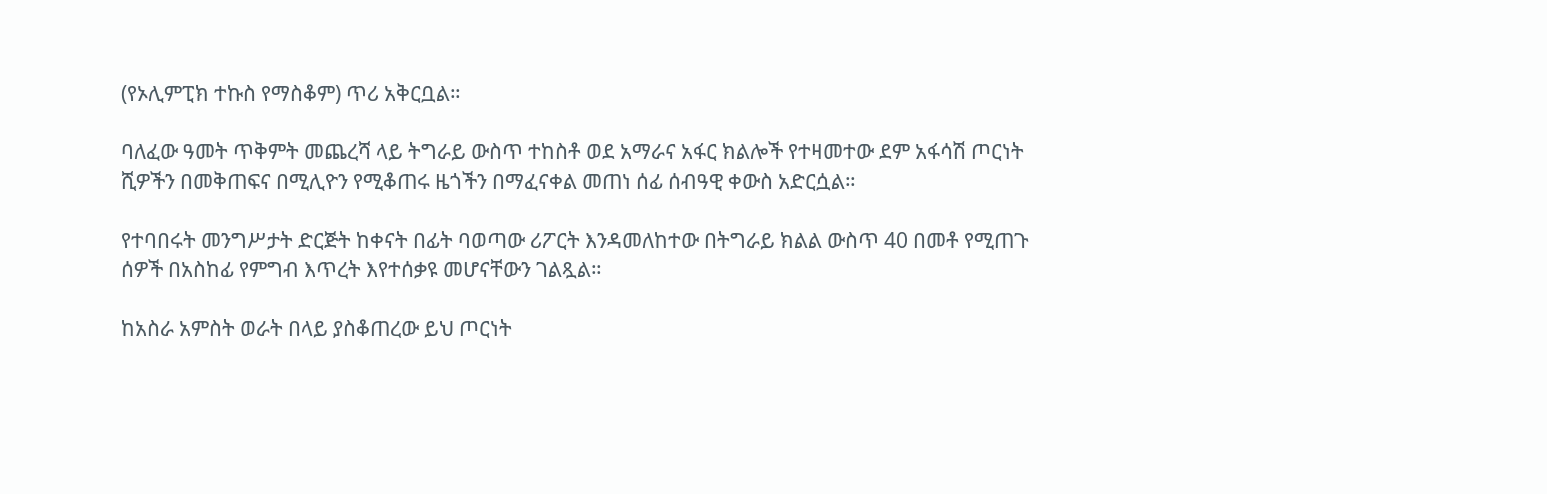(የኦሊምፒክ ተኩስ የማስቆም) ጥሪ አቅርቧል።

ባለፈው ዓመት ጥቅምት መጨረሻ ላይ ትግራይ ውስጥ ተከስቶ ወደ አማራና አፋር ክልሎች የተዛመተው ደም አፋሳሽ ጦርነት ሺዎችን በመቅጠፍና በሚሊዮን የሚቆጠሩ ዜጎችን በማፈናቀል መጠነ ሰፊ ሰብዓዊ ቀውስ አድርሷል።

የተባበሩት መንግሥታት ድርጅት ከቀናት በፊት ባወጣው ሪፖርት እንዳመለከተው በትግራይ ክልል ውስጥ 40 በመቶ የሚጠጉ ሰዎች በአስከፊ የምግብ እጥረት እየተሰቃዩ መሆናቸውን ገልጿል።

ከአስራ አምስት ወራት በላይ ያስቆጠረው ይህ ጦርነት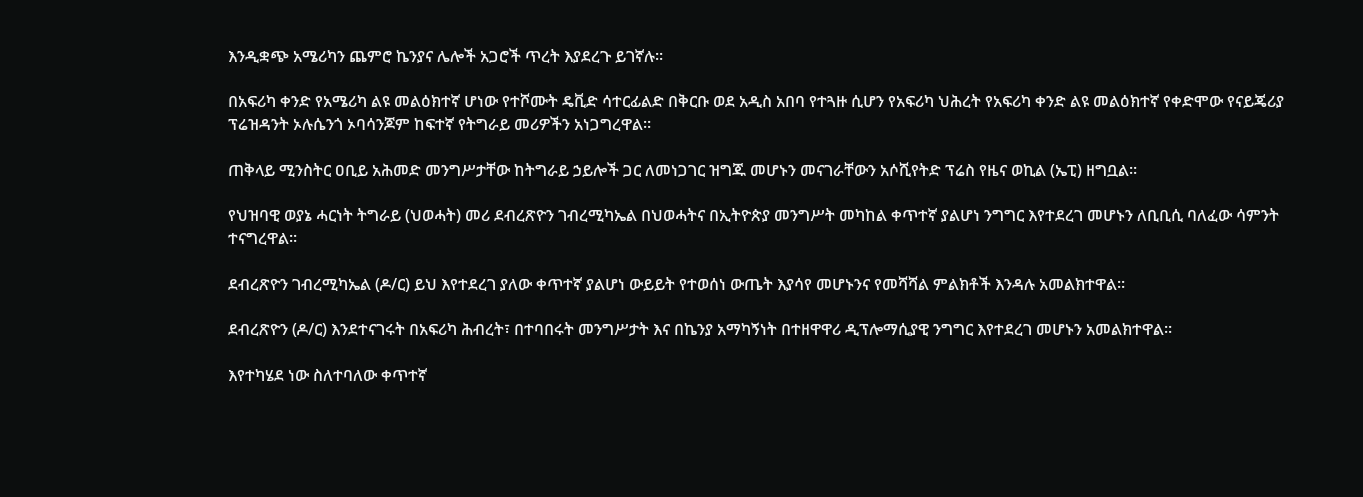እንዲቋጭ አሜሪካን ጨምሮ ኬንያና ሌሎች አጋሮች ጥረት እያደረጉ ይገኛሉ።

በአፍሪካ ቀንድ የአሜሪካ ልዩ መልዕክተኛ ሆነው የተሾሙት ዴቪድ ሳተርፊልድ በቅርቡ ወደ አዲስ አበባ የተጓዙ ሲሆን የአፍሪካ ህሕረት የአፍሪካ ቀንድ ልዩ መልዕክተኛ የቀድሞው የናይጄሪያ ፕሬዝዳንት ኦሉሴንጎ ኦባሳንጆም ከፍተኛ የትግራይ መሪዎችን አነጋግረዋል።

ጠቅላይ ሚንስትር ዐቢይ አሕመድ መንግሥታቸው ከትግራይ ኃይሎች ጋር ለመነጋገር ዝግጁ መሆኑን መናገራቸውን አሶሺየትድ ፕሬስ የዜና ወኪል (ኤፒ) ዘግቧል።

የህዝባዊ ወያኔ ሓርነት ትግራይ (ህወሓት) መሪ ደብረጽዮን ገብረሚካኤል በህወሓትና በኢትዮጵያ መንግሥት መካከል ቀጥተኛ ያልሆነ ንግግር እየተደረገ መሆኑን ለቢቢሲ ባለፈው ሳምንት ተናግረዋል።

ደብረጽዮን ገብረሚካኤል (ዶ/ር) ይህ እየተደረገ ያለው ቀጥተኛ ያልሆነ ውይይት የተወሰነ ውጤት እያሳየ መሆኑንና የመሻሻል ምልክቶች እንዳሉ አመልክተዋል።

ደብረጽዮን (ዶ/ር) እንደተናገሩት በአፍሪካ ሕብረት፣ በተባበሩት መንግሥታት እና በኬንያ አማካኝነት በተዘዋዋሪ ዲፕሎማሲያዊ ንግግር እየተደረገ መሆኑን አመልክተዋል።

እየተካሄደ ነው ስለተባለው ቀጥተኛ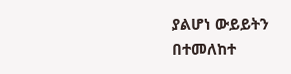ያልሆነ ውይይትን በተመለከተ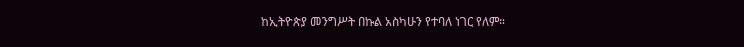ከኢትዮጵያ መንግሥት በኩል አስካሁን የተባለ ነገር የለም።